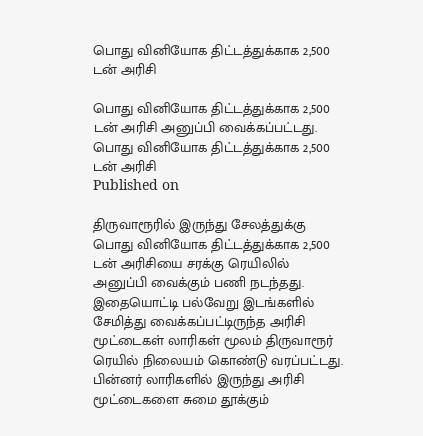பொது வினியோக திட்டத்துக்காக 2,500 டன் அரிசி

பொது வினியோக திட்டத்துக்காக 2,500 டன் அரிசி அனுப்பி வைக்கப்பட்டது.
பொது வினியோக திட்டத்துக்காக 2,500 டன் அரிசி
Published on

திருவாரூரில் இருந்து சேலத்துக்கு பொது வினியோக திட்டத்துக்காக 2,500 டன் அரிசியை சரக்கு ரெயிலில் அனுப்பி வைக்கும் பணி நடந்தது. இதையொட்டி பல்வேறு இடங்களில் சேமித்து வைக்கப்பட்டிருந்த அரிசி மூட்டைகள் லாரிகள் மூலம் திருவாரூர் ரெயில் நிலையம் கொண்டு வரப்பட்டது. பின்னர் லாரிகளில் இருந்து அரிசி மூட்டைகளை சுமை தூக்கும்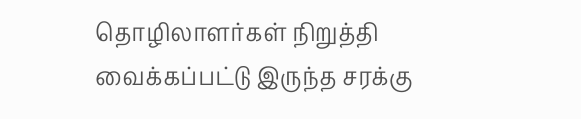தொழிலாளர்கள் நிறுத்தி வைக்கப்பட்டு இருந்த சரக்கு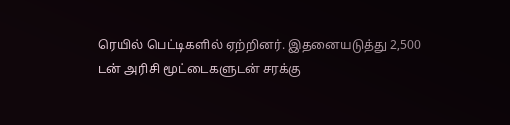ரெயில் பெட்டிகளில் ஏற்றினர். இதனையடுத்து 2,500 டன் அரிசி மூட்டைகளுடன் சரக்கு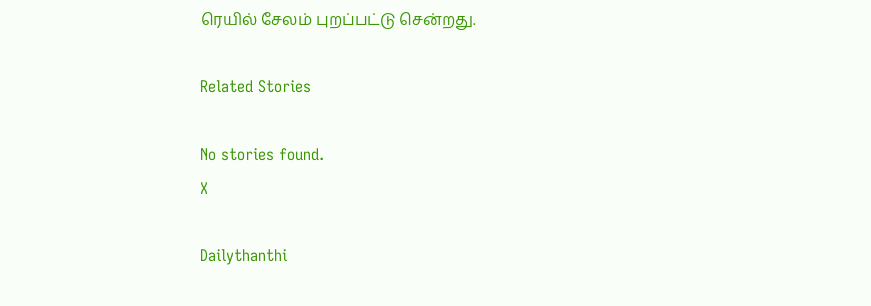ரெயில் சேலம் புறப்பட்டு சென்றது.

Related Stories

No stories found.
X

Dailythanthi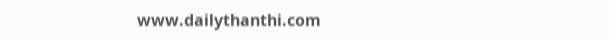www.dailythanthi.com